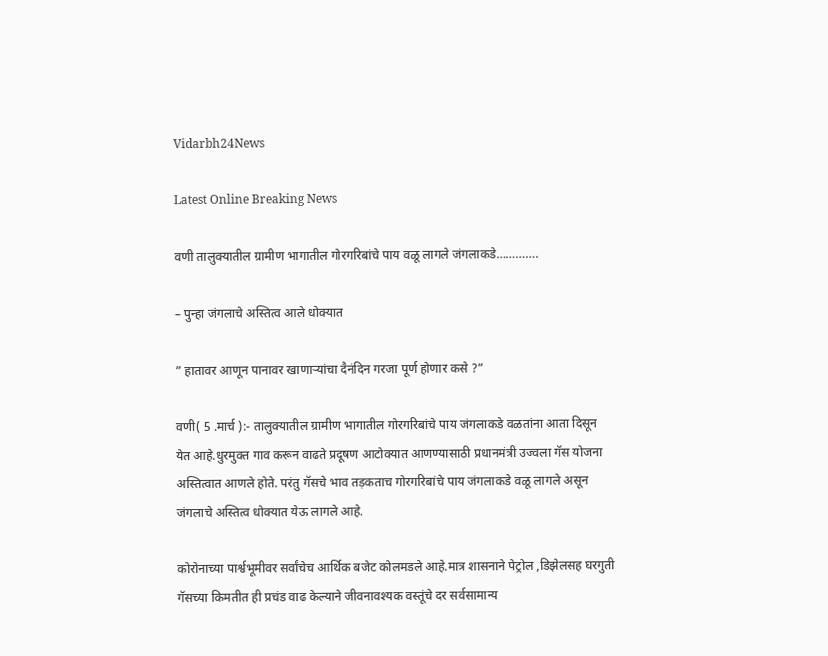Vidarbh24News

Latest Online Breaking News

वणी तालुक्यातील ग्रामीण भागातील गोरगरिबांचे पाय वळू लागले जंगलाकडे………….

– पुन्हा जंगलाचे अस्तित्व आले धोक्यात

” हातावर आणून पानावर खाणाऱ्यांचा दैनंदिन गरजा पूर्ण होणार कसे ?”

वणी( 5 .मार्च ):- तालुक्यातील ग्रामीण भागातील गोरगरिबांचे पाय जंगलाकडे वळतांना आता दिसून येत आहे.धुरमुक्त गाव करून वाढते प्रदूषण आटोक्यात आणण्यासाठी प्रधानमंत्री उज्वला गॅस योजना अस्तित्वात आणले होते. परंतु गॅसचे भाव तड़कताच गोरगरिबांचे पाय जंगलाकडे वळू लागले असून जंगलाचे अस्तित्व धोक्यात येऊ लागले आहे.

कोरोनाच्या पार्श्वभूमीवर सर्वांचेच आर्थिक बजेट कोलमडले आहे.मात्र शासनाने पेट्रोल ,डिझेलसह घरगुती गॅसच्या किमतीत ही प्रचंड वाढ केल्याने जीवनावश्यक वस्तूंचे दर सर्वसामान्य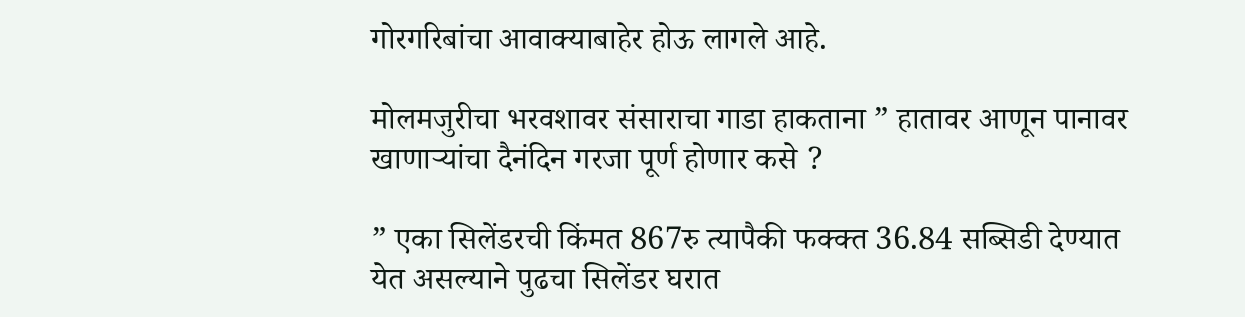गोरगरिबांचा आवाक्याबाहेर होऊ लागले आहे.

मोलमजुरीचा भरवशावर संसाराचा गाडा हाकताना ” हातावर आणून पानावर खाणाऱ्यांचा दैनंदिन गरजा पूर्ण होणार कसे ?

” एका सिलेंडरची किंमत 867रु त्यापैकी फक्क्त 36.84 सब्सिडी देण्यात येत असल्याने पुढचा सिलेंडर घरात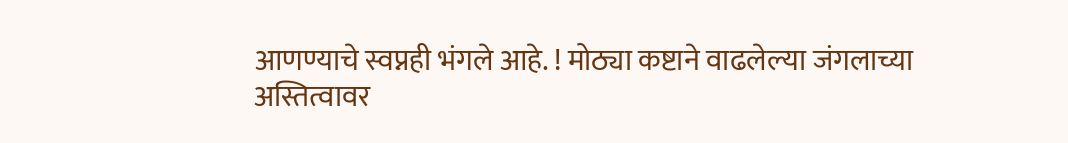आणण्याचे स्वप्नही भंगले आहे. ! मोठ्या कष्टाने वाढलेल्या जंगलाच्या अस्तित्वावर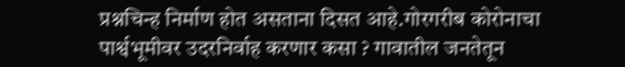प्रश्नचिन्ह निर्माण होत असताना दिसत आहे.गोरगरीब कोरोनाचा पार्श्वभूमीवर उदरनिर्वाह करणार कसा ? गावातील जनतेतून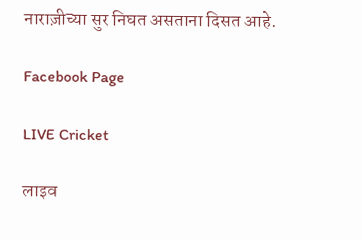नाराज़ीच्या सुर निघत असताना दिसत आहे.

Facebook Page

LIVE Cricket

लाइव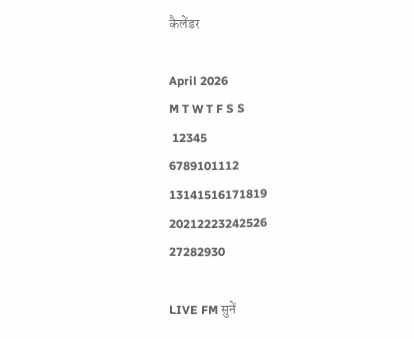कैलेंडर

April 2026
M T W T F S S
 12345
6789101112
13141516171819
20212223242526
27282930

LIVE FM सुनें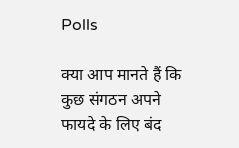Polls

क्या आप मानते हैं कि कुछ संगठन अपने फायदे के लिए बंद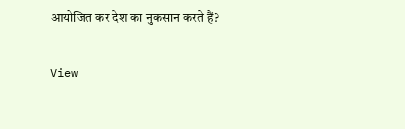आयोजित कर देश का नुकसान करते हैं?

View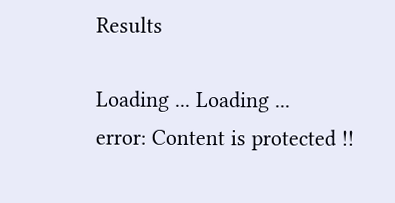Results

Loading ... Loading ...
error: Content is protected !!